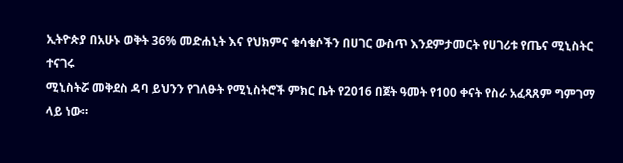ኢትዮጵያ በአሁኑ ወቅት 36% መድሐኒት እና የህክምና ቁሳቁሶችን በሀገር ውስጥ እንደምታመርት የሀገሪቱ የጤና ሚኒስትር ተናገሩ
ሚኒስትሯ መቅደስ ዳባ ይህንን የገለፁት የሚኒስትሮች ምክር ቤት የ2016 በጀት ዓመት የ100 ቀናት የስራ አፈጻጸም ግምገማ ላይ ነው።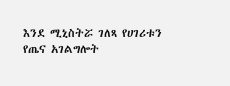እንደ ሚኒስትሯ ገለጻ የሀገሪቱን የጤና አገልግሎት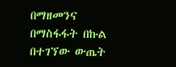በማዘመንና በማስፋፋት በኩል በተገኘው ውጤት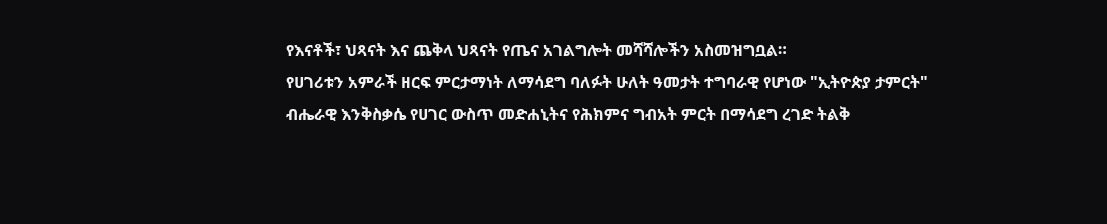የእናቶች፣ ህጻናት እና ጨቅላ ህጻናት የጤና አገልግሎት መሻሻሎችን አስመዝግቧል።
የሀገሪቱን አምራች ዘርፍ ምርታማነት ለማሳደግ ባለፉት ሁለት ዓመታት ተግባራዊ የሆነው "ኢትዮጵያ ታምርት" ብሔራዊ እንቅስቃሴ የሀገር ውስጥ መድሐኒትና የሕክምና ግብአት ምርት በማሳደግ ረገድ ትልቅ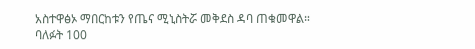አስተዋፅኦ ማበርከቱን የጤና ሚኒስትሯ መቅደስ ዳባ ጠቁመዋል።
ባለፉት 100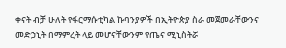ቀናት ብቻ ሁለት የፋርማሱቲካል ኩባንያዎች በኢትዮጵያ ስራ መጀመራቸውንና መድኃኒት በማምረት ላይ መሆናቸውንም የጤና ሚኒስትሯ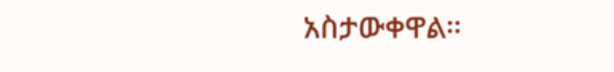አስታውቀዋል።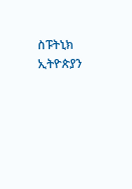ስፑትኒክ ኢትዮጵያን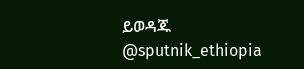ይወዳጁ @sputnik_ethiopia